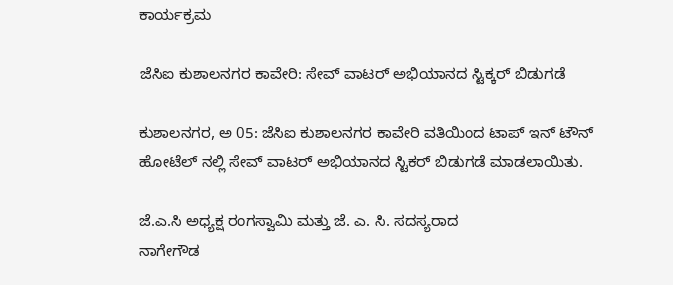ಕಾರ್ಯಕ್ರಮ

ಜೆಸಿಐ ಕುಶಾಲನಗರ ಕಾವೇರಿ: ಸೇವ್ ವಾಟರ್ ಅಭಿಯಾನದ ಸ್ಟಿಕ್ಕರ್ ಬಿಡುಗಡೆ

ಕುಶಾಲನಗರ, ಅ 05: ಜೆಸಿಐ ಕುಶಾಲನಗರ ಕಾವೇರಿ ವತಿಯಿಂದ ಟಾಪ್ ಇನ್ ಟೌನ್ ಹೋಟೆಲ್ ನಲ್ಲಿ ಸೇವ್ ವಾಟರ್ ಅಭಿಯಾನದ ಸ್ಟಿಕರ್ ಬಿಡುಗಡೆ ಮಾಡಲಾಯಿತು.

ಜೆ.ಎ.ಸಿ ಅಧ್ಯಕ್ಷ ರಂಗಸ್ವಾಮಿ ಮತ್ತು ಜೆ. ಎ. ಸಿ. ಸದಸ್ಯರಾದ
ನಾಗೇಗೌಡ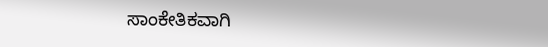ಸಾಂಕೇತಿಕವಾಗಿ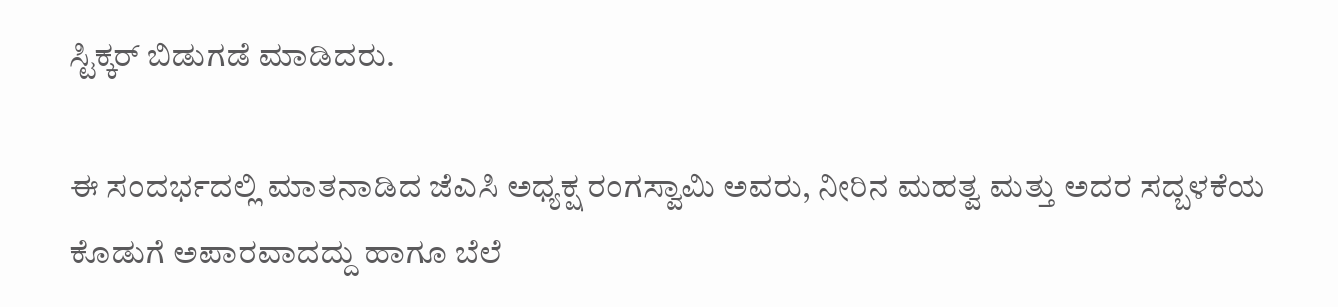ಸ್ಟಿಕ್ಕರ್ ಬಿಡುಗಡೆ ಮಾಡಿದರು.

ಈ ಸಂದರ್ಭದಲ್ಲಿ ಮಾತನಾಡಿದ ಜೆಎಸಿ ಅಧ್ಯಕ್ಷ ರಂಗಸ್ವಾಮಿ ಅವರು, ನೀರಿನ ಮಹತ್ವ ಮತ್ತು ಅದರ ಸದ್ಬಳಕೆಯ ಕೊಡುಗೆ ಅಪಾರವಾದದ್ದು ಹಾಗೂ ಬೆಲೆ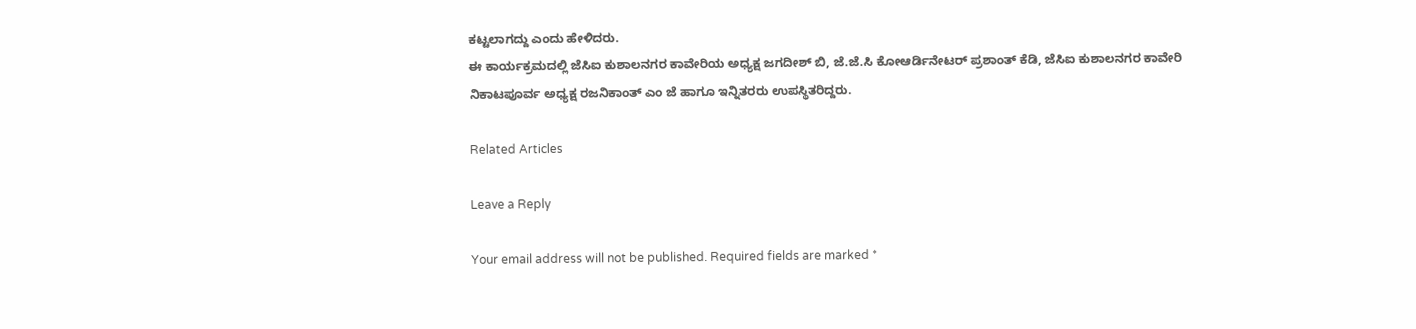ಕಟ್ಟಲಾಗದ್ದು ಎಂದು ಹೇಳಿದರು.
ಈ ಕಾರ್ಯಕ್ರಮದಲ್ಲಿ ಜೆಸಿಐ ಕುಶಾಲನಗರ ಕಾವೇರಿಯ ಅಧ್ಯಕ್ಷ ಜಗದೀಶ್ ಬಿ, ಜೆ.ಜೆ.ಸಿ ಕೋಆರ್ಡಿನೇಟರ್ ಪ್ರಶಾಂತ್ ಕೆಡಿ, ಜೆಸಿಐ ಕುಶಾಲನಗರ ಕಾವೇರಿ ನಿಕಾಟಪೂರ್ವ ಅಧ್ಯಕ್ಷ ರಜನಿಕಾಂತ್ ಎಂ ಜೆ ಹಾಗೂ ಇನ್ನಿತರರು ಉಪಸ್ಥಿತರಿದ್ದರು.

Related Articles

Leave a Reply

Your email address will not be published. Required fields are marked *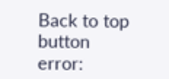Back to top button
error: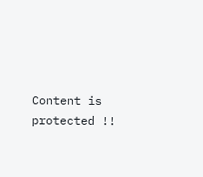Content is protected !!